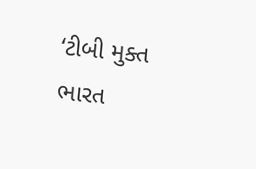‘ટીબી મુક્ત ભારત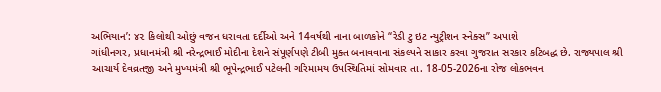અભિયાન’: ૪૨ કિલોથી ઓછું વજન ધરાવતા દર્દીઓ અને 14વર્ષથી નાના બાળકોને “રેડી ટુ ઇટ ન્યુટ્રીશન સ્નેક્સ” અપાશે
ગાંધીનગર, પ્રધાનમંત્રી શ્રી નરેન્દ્રભાઈ મોદીના દેશને સંપૂર્ણપણે ટીબી મુક્ત બનાવવાના સંકલ્પને સાકાર કરવા ગુજરાત સરકાર કટિબદ્ધ છે. રાજ્યપાલ શ્રી આચાર્ય દેવવ્રતજી અને મુખ્યમંત્રી શ્રી ભૂપેન્દ્રભાઈ પટેલની ગરિમામય ઉપસ્થિતિમાં સોમવાર તા. 18-05-2026ના રોજ લોકભવન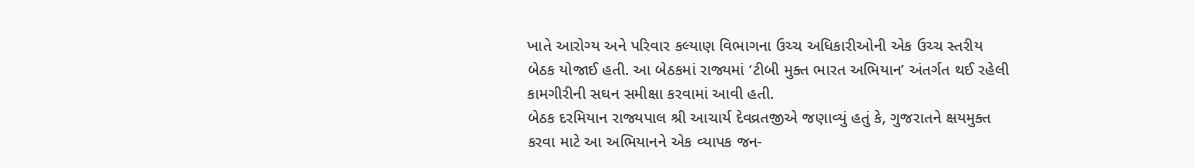ખાતે આરોગ્ય અને પરિવાર કલ્યાણ વિભાગના ઉચ્ચ અધિકારીઓની એક ઉચ્ચ સ્તરીય બેઠક યોજાઈ હતી. આ બેઠકમાં રાજ્યમાં ‘ટીબી મુક્ત ભારત અભિયાન’ અંતર્ગત થઈ રહેલી કામગીરીની સઘન સમીક્ષા કરવામાં આવી હતી.
બેઠક દરમિયાન રાજ્યપાલ શ્રી આચાર્ય દેવવ્રતજીએ જણાવ્યું હતું કે, ગુજરાતને ક્ષયમુક્ત કરવા માટે આ અભિયાનને એક વ્યાપક જન-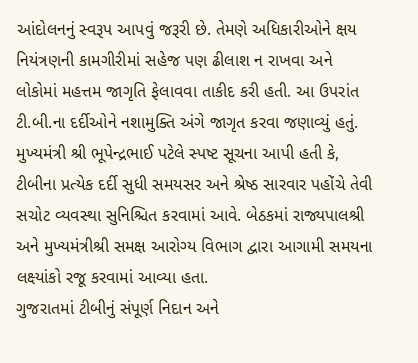આંદોલનનું સ્વરૂપ આપવું જરૂરી છે. તેમણે અધિકારીઓને ક્ષય નિયંત્રણની કામગીરીમાં સહેજ પણ ઢીલાશ ન રાખવા અને લોકોમાં મહત્તમ જાગૃતિ ફેલાવવા તાકીદ કરી હતી. આ ઉપરાંત ટી.બી.ના દર્દીઓને નશામુક્તિ અંગે જાગૃત કરવા જણાવ્યું હતું.
મુખ્યમંત્રી શ્રી ભૂપેન્દ્રભાઈ પટેલે સ્પષ્ટ સૂચના આપી હતી કે, ટીબીના પ્રત્યેક દર્દી સુધી સમયસર અને શ્રેષ્ઠ સારવાર પહોંચે તેવી સચોટ વ્યવસ્થા સુનિશ્ચિત કરવામાં આવે. બેઠકમાં રાજ્યપાલશ્રી અને મુખ્યમંત્રીશ્રી સમક્ષ આરોગ્ય વિભાગ દ્વારા આગામી સમયના લક્ષ્યાંકો રજૂ કરવામાં આવ્યા હતા.
ગુજરાતમાં ટીબીનું સંપૂર્ણ નિદાન અને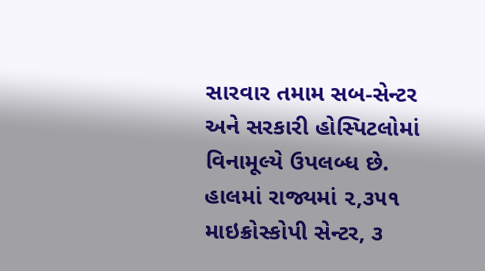સારવાર તમામ સબ-સેન્ટર અને સરકારી હોસ્પિટલોમાં વિનામૂલ્યે ઉપલબ્ધ છે. હાલમાં રાજ્યમાં ૨,૩૫૧ માઇક્રોસ્કોપી સેન્ટર, ૩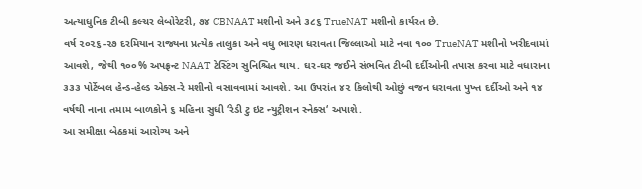અત્યાધુનિક ટીબી કલ્ચર લેબોરેટરી, ૭૪ CBNAAT મશીનો અને ૩૮૬ TrueNAT મશીનો કાર્યરત છે.
વર્ષ ૨૦૨૬-૨૭ દરમિયાન રાજ્યના પ્રત્યેક તાલુકા અને વધુ ભારણ ધરાવતા જિલ્લાઓ માટે નવા ૧૦૦ TrueNAT મશીનો ખરીદવામાં આવશે, જેથી ૧૦૦% અપફ્રન્ટ NAAT ટેસ્ટિંગ સુનિશ્ચિત થાય. ઘર-ઘર જઈને સંભવિત ટીબી દર્દીઓની તપાસ કરવા માટે વધારાના ૩૩૩ પોર્ટેબલ હેન્ડ-હેલ્ડ એક્સ-રે મશીનો વસાવવામાં આવશે. આ ઉપરાંત ૪૨ કિલોથી ઓછું વજન ધરાવતા પુખ્ત દર્દીઓ અને ૧૪ વર્ષથી નાના તમામ બાળકોને ૬ મહિના સુધી ‘રેડી ટુ ઇટ ન્યુટ્રીશન સ્નેક્સ‘ અપાશે.
આ સમીક્ષા બેઠકમાં આરોગ્ય અને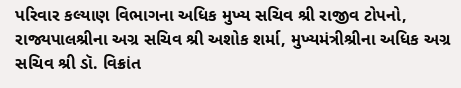પરિવાર કલ્યાણ વિભાગના અધિક મુખ્ય સચિવ શ્રી રાજીવ ટોપનો, રાજ્યપાલશ્રીના અગ્ર સચિવ શ્રી અશોક શર્મા, મુખ્યમંત્રીશ્રીના અધિક અગ્ર સચિવ શ્રી ડૉ. વિક્રાંત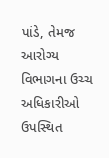પાંડે, તેમજ આરોગ્ય વિભાગના ઉચ્ચ અધિકારીઓ ઉપસ્થિત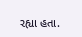રહ્યા હતા.